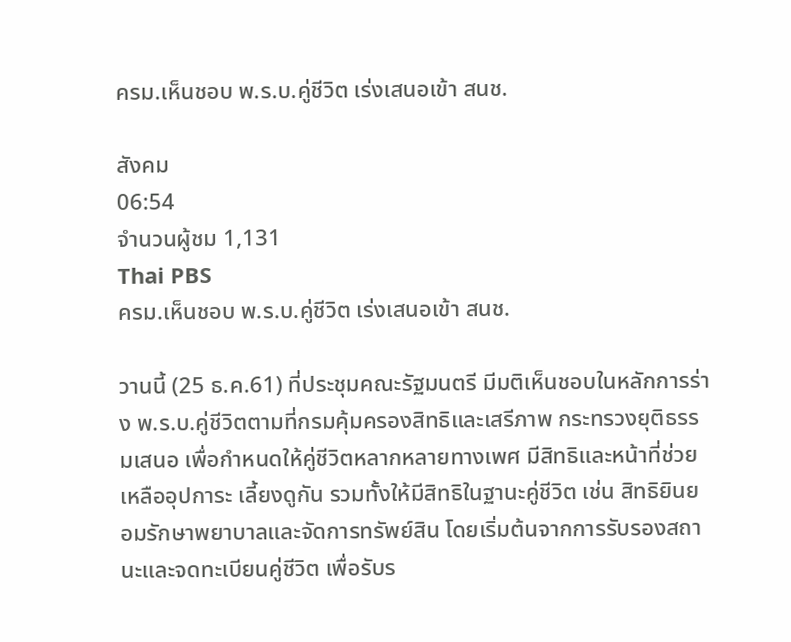ครม.เห็นชอบ พ.ร.บ.คู่ชีวิต เร่งเสนอเข้า สนช.

สังคม
06:54
จำนวนผู้ชม 1,131
Thai PBS
ครม.เห็นชอบ พ.ร.บ.คู่ชีวิต เร่งเสนอเข้า สนช.

วานนี้ (25 ธ.ค.61) ที่ประชุมคณะรัฐมนตรี มีมติเห็นชอบในหลักการร่าง พ.ร.บ.คู่ชีวิตตามที่กรมคุ้มครองสิทธิและเสรีภาพ กระทรวงยุติธรรมเสนอ เพื่อกำหนดให้คู่ชีวิตหลากหลายทางเพศ มีสิทธิและหน้าที่ช่วยเหลืออุปการะ เลี้ยงดูกัน รวมทั้งให้มีสิทธิในฐานะคู่ชีวิต เช่น สิทธิยินยอมรักษาพยาบาลและจัดการทรัพย์สิน โดยเริ่มต้นจากการรับรองสถานะและจดทะเบียนคู่ชีวิต เพื่อรับร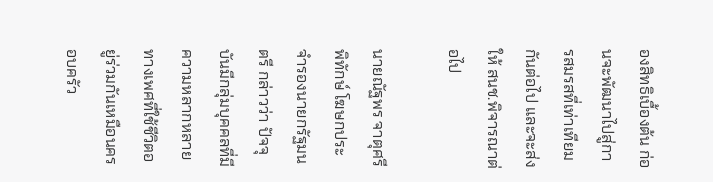องสิทธิเบื้องต้น ก่อนจะพัฒนาไปสู่การสมรสที่เท่าเทียมกันต่อไป และจะส่งให้ สนช.พิจารณาต่อไป

นายณัฐพร จาตุศรีพิทักษ์ โฆษกประจำรองนายกรัฐมนตรี กล่าวว่า ปัจจุบันมีกลุ่มบุคคลที่มีความหลากหลายทางเพศที่ใช้ชีวิตอยู่ร่วมกันเหมือนครอบครัว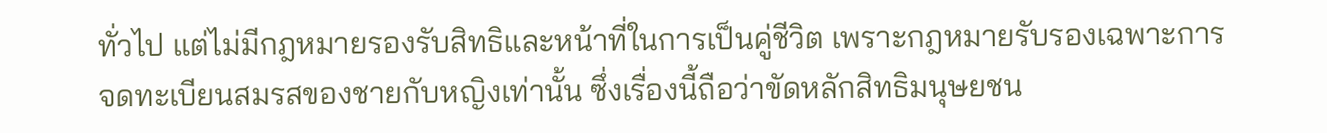ทั่วไป แต่ไม่มีกฎหมายรองรับสิทธิและหน้าที่ในการเป็นคู่ชีวิต เพราะกฎหมายรับรองเฉพาะการจดทะเบียนสมรสของชายกับหญิงเท่านั้น ซึ่งเรื่องนี้ถือว่าขัดหลักสิทธิมนุษยชน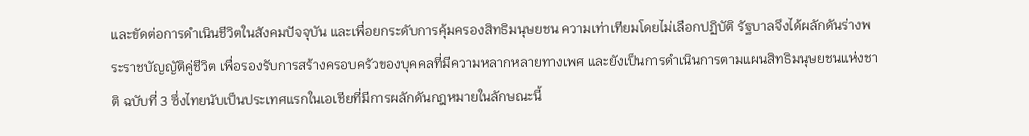และขัดต่อการดำเนินชีวิตในสังคมปัจจุบัน และเพื่อยกระดับการคุ้มครองสิทธิมนุษยชน ความเท่าเทียมโดยไม่เลือกปฏิบัติ รัฐบาลจึงได้ผลักดันร่างพระราชบัญญัติคู่ชีวิต เพื่อรองรับการสร้างครอบครัวของบุคคลที่มีความหลากหลายทางเพศ และยังเป็นการดำเนินการตามแผนสิทธิมนุษยชนแห่งชาติ ฉบับที่ 3 ซึ่งไทยนับเป็นประเทศแรกในเอเชียที่มีการผลักดันกฎหมายในลักษณะนี้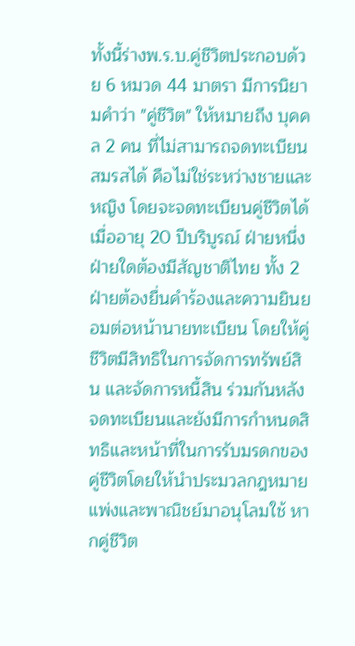ทั้งนี้ร่างพ.ร.บ.คู่ชีวิตประกอบด้วย 6 หมวด 44 มาตรา มีการนิยามคำว่า "คู่ชีวิต" ให้หมายถึง บุคคล 2 คน ที่ไม่สามารถจดทะเบียนสมรสได้ คือไม่ใช่ระหว่างชายและหญิง โดยจะจดทะเบียนคู่ชีวิตได้เมื่ออายุ 20 ปีบริบูรณ์ ฝ่ายหนึ่งฝ่ายใดต้องมีสัญชาติไทย ทั้ง 2 ฝ่ายต้องยื่นคำร้องและความยินยอมต่อหน้านายทะเบียน โดยให้คู่ชีวิตมีสิทธิในการจัดการทรัพย์สิน และจัดการหนี้สิน ร่วมกันหลังจดทะเบียนและยังมีการกำหนดสิทธิและหน้าที่ในการรับมรดกของคู่ชีวิตโดยให้นำประมวลกฎหมายแพ่งและพาณิชย์มาอนุโลมใช้ หากคู่ชีวิต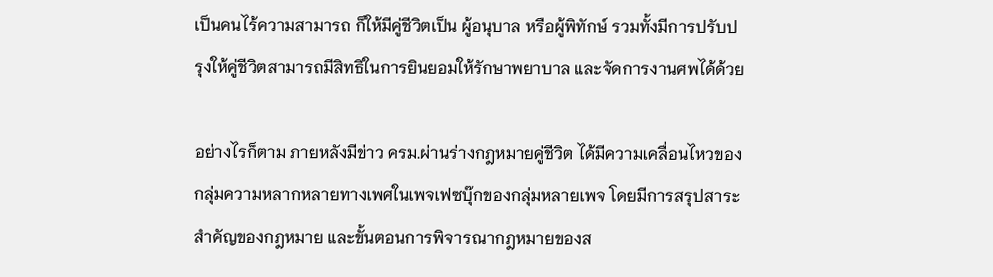เป็นคนไร้ความสามารถ ก็ให้มีคู่ชีวิตเป็น ผู้อนุบาล หรือผู้พิทักษ์ รวมทั้งมีการปรับปรุงให้คู่ชีวิตสามารถมีสิทธิในการยินยอมให้รักษาพยาบาล และจัดการงานศพได้ด้วย

อย่างไรก็ตาม ภายหลังมีข่าว ครม.ผ่านร่างกฎหมายคู่ชีวิต ได้มีความเคลื่อนไหวของกลุ่มความหลากหลายทางเพศในเพจเฟซบุ๊กของกลุ่มหลายเพจ โดยมีการสรุปสาระสำคัญของกฎหมาย และขั้นตอนการพิจารณากฎหมายของส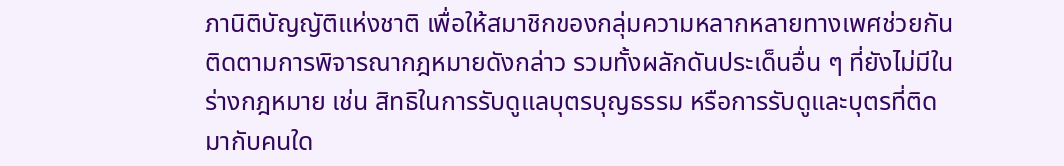ภานิติบัญญัติแห่งชาติ เพื่อให้สมาชิกของกลุ่มความหลากหลายทางเพศช่วยกันติดตามการพิจารณากฎหมายดังกล่าว รวมทั้งผลักดันประเด็นอื่น ๆ ที่ยังไม่มีในร่างกฎหมาย เช่น สิทธิในการรับดูแลบุตรบุญธรรม หรือการรับดูและบุตรที่ติดมากับคนใด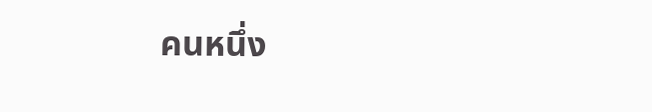คนหนึ่ง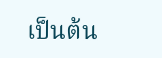เป็นต้น